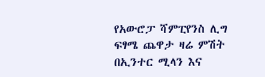የአውሮፓ ሻምፒየንስ ሊግ ፍፃሜ ጨዋታ ዛሬ ምሽት በኢንተር ሚላን እና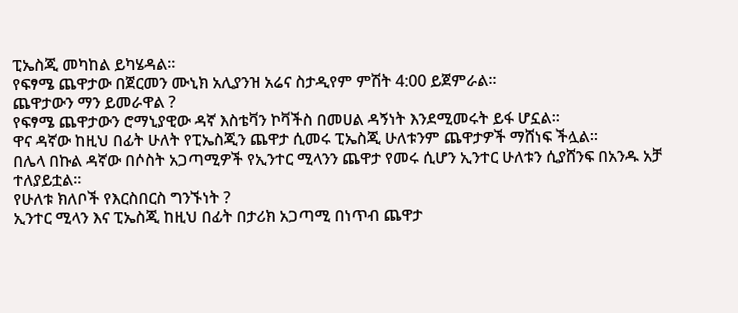ፒኤስጂ መካከል ይካሄዳል።
የፍፃሜ ጨዋታው በጀርመን ሙኒክ አሊያንዝ አሬና ስታዲየም ምሽት 4:00 ይጀምራል።
ጨዋታውን ማን ይመራዋል ?
የፍፃሜ ጨዋታውን ሮማኒያዊው ዳኛ እስቴቫን ኮቫችስ በመሀል ዳኝነት እንደሚመሩት ይፋ ሆኗል።
ዋና ዳኛው ከዚህ በፊት ሁለት የፒኤስጂን ጨዋታ ሲመሩ ፒኤስጂ ሁለቱንም ጨዋታዎች ማሸነፍ ችሏል።
በሌላ በኩል ዳኛው በሶስት አጋጣሚዎች የኢንተር ሚላንን ጨዋታ የመሩ ሲሆን ኢንተር ሁለቱን ሲያሸንፍ በአንዱ አቻ ተለያይቷል።
የሁለቱ ክለቦች የእርስበርስ ግንኙነት ?
ኢንተር ሚላን እና ፒኤስጂ ከዚህ በፊት በታሪክ አጋጣሚ በነጥብ ጨዋታ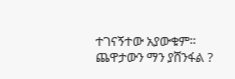ተገናኝተው አያውቁም።
ጨዋታውን ማን ያሸንፋል ?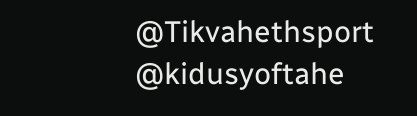@Tikvahethsport @kidusyoftahe